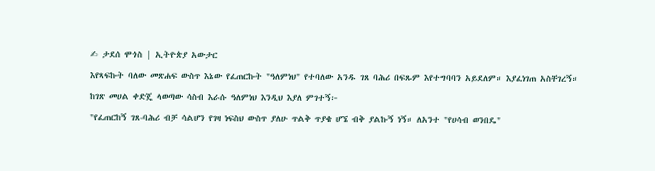✍ ታደሰ ሞጎስ | ኢትዮጵያ አውታር
እየጻፍኩት ባለው መጽሐፍ ውስጥ እኔው የፈጠርኩት "ዓለምነህ" የተባለው አንዱ ገጸ ባሕሪ በፍጹም እየተግባባን አይደለም። እያፈነገጠ አስቸገረኝ። ከገጽ መሀል ቀድጄ ላወጣው ሳስብ እራሱ ዓለምነህ እንዲህ እያለ ምገተኝ፦
"የፈጠርከኝ ገጸ-ባሕሪ ብቻ ሳልሆን የገዛ ነፍስህ ውስጥ ያለሁ ጥልቅ ጥያቄ ሆኜ ብቅ ያልኩኝ ነኝ። ለአንተ "የሀሳብ ወንበዴ"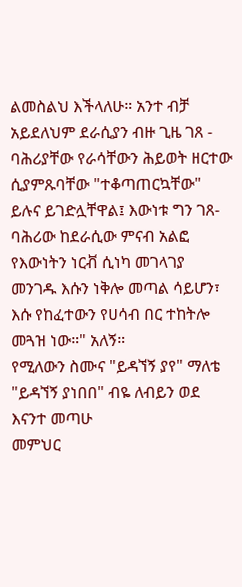ልመስልህ እችላለሁ። አንተ ብቻ አይደለህም ደራሲያን ብዙ ጊዜ ገጸ - ባሕሪያቸው የራሳቸውን ሕይወት ዘርተው ሲያምጹባቸው "ተቆጣጠርኳቸው" ይሉና ይገድሏቸዋል፤ እውነቱ ግን ገጸ-ባሕሪው ከደራሲው ምናብ አልፎ የእውነትን ነርቭ ሲነካ መገላገያ መንገዱ እሱን ነቅሎ መጣል ሳይሆን፣ እሱ የከፈተውን የሀሳብ በር ተከትሎ መጓዝ ነው።" አለኝ።
የሚለውን ስሙና "ይዳኘኝ ያየ" ማለቴ "ይዳኘኝ ያነበበ" ብዬ ለብይን ወደ እናንተ መጣሁ
መምህር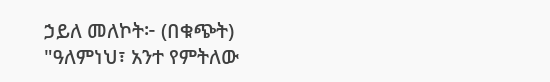ኃይለ መለኮት፦ (በቁጭት) "ዓለምነህ፣ አንተ የምትለው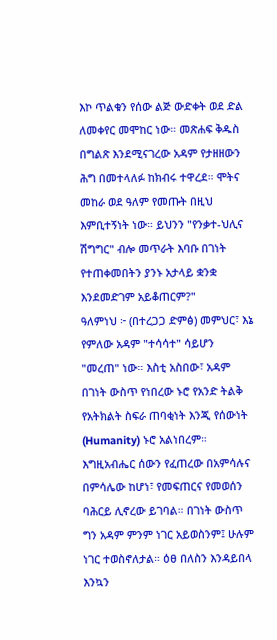እኮ ጥልቁን የሰው ልጅ ውድቀት ወደ ድል ለመቀየር መሞከር ነው። መጽሐፍ ቅዱስ በግልጽ እንደሚናገረው አዳም የታዘዘውን ሕግ በመተላለፉ ከክብሩ ተዋረደ። ሞትና መከራ ወደ ዓለም የመጡት በዚህ እምቢተኝነት ነው። ይህንን "የንቃተ-ህሊና ሽግግር" ብሎ መጥራት እባቡ በገነት የተጠቀመበትን ያንኑ አታላይ ቋንቋ እንደመድገም አይቆጠርም?"
ዓለምነህ ፦ (በተረጋጋ ድምፅ) መምህር፣ እኔ የምለው አዳም "ተሳሳተ" ሳይሆን "መረጠ" ነው። እስቲ አስበው፣ አዳም በገነት ውስጥ የነበረው ኑሮ የአንድ ትልቅ የአትክልት ስፍራ ጠባቂነት እንጂ የሰውነት (Humanity) ኑሮ አልነበረም። እግዚአብሔር ሰውን የፈጠረው በአምሳሉና በምሳሌው ከሆነ፣ የመፍጠርና የመወሰን ባሕርይ ሊኖረው ይገባል። በገነት ውስጥ ግን አዳም ምንም ነገር አይወስንም፤ ሁሉም ነገር ተወስኖለታል። ዕፀ በለስን እንዳይበላ እንኳን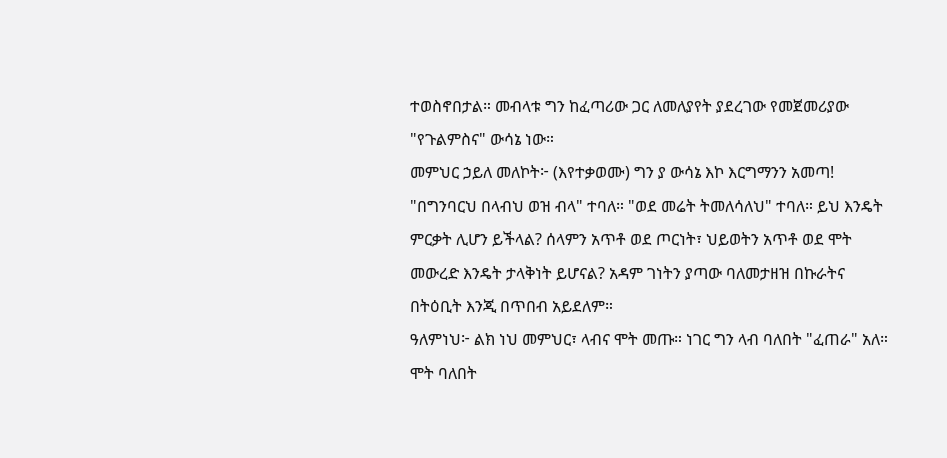ተወስኖበታል። መብላቱ ግን ከፈጣሪው ጋር ለመለያየት ያደረገው የመጀመሪያው "የጉልምስና" ውሳኔ ነው።
መምህር ኃይለ መለኮት፦ (እየተቃወሙ) ግን ያ ውሳኔ እኮ እርግማንን አመጣ! "በግንባርህ በላብህ ወዝ ብላ" ተባለ። "ወደ መሬት ትመለሳለህ" ተባለ። ይህ እንዴት ምርቃት ሊሆን ይችላል? ሰላምን አጥቶ ወደ ጦርነት፣ ህይወትን አጥቶ ወደ ሞት መውረድ እንዴት ታላቅነት ይሆናል? አዳም ገነትን ያጣው ባለመታዘዝ በኩራትና በትዕቢት እንጂ በጥበብ አይደለም።
ዓለምነህ፦ ልክ ነህ መምህር፣ ላብና ሞት መጡ። ነገር ግን ላብ ባለበት "ፈጠራ" አለ። ሞት ባለበት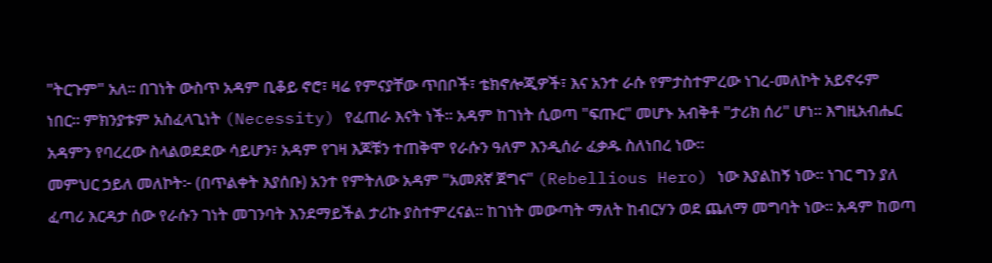"ትርጉም" አለ። በገነት ውስጥ አዳም ቢቆይ ኖሮ፣ ዛሬ የምናያቸው ጥበቦች፣ ቴክኖሎጂዎች፣ እና አንተ ራሱ የምታስተምረው ነገረ-መለኮት አይኖሩም ነበር። ምክንያቱም አስፈላጊነት (Necessity) የፈጠራ እናት ነች። አዳም ከገነት ሲወጣ "ፍጡር" መሆኑ አብቅቶ "ታሪክ ሰሪ" ሆነ። እግዚአብሔር አዳምን የባረረው ስላልወደደው ሳይሆን፣ አዳም የገዛ እጆቹን ተጠቅሞ የራሱን ዓለም እንዲሰራ ፈቃዱ ስለነበረ ነው።
መምህር ኃይለ መለኮት፦ (በጥልቀት እያሰቡ) አንተ የምትለው አዳም "አመጸኛ ጀግና" (Rebellious Hero) ነው እያልከኝ ነው። ነገር ግን ያለ ፈጣሪ እርዳታ ሰው የራሱን ገነት መገንባት እንደማይችል ታሪኩ ያስተምረናል። ከገነት መውጣት ማለት ከብርሃን ወደ ጨለማ መግባት ነው። አዳም ከወጣ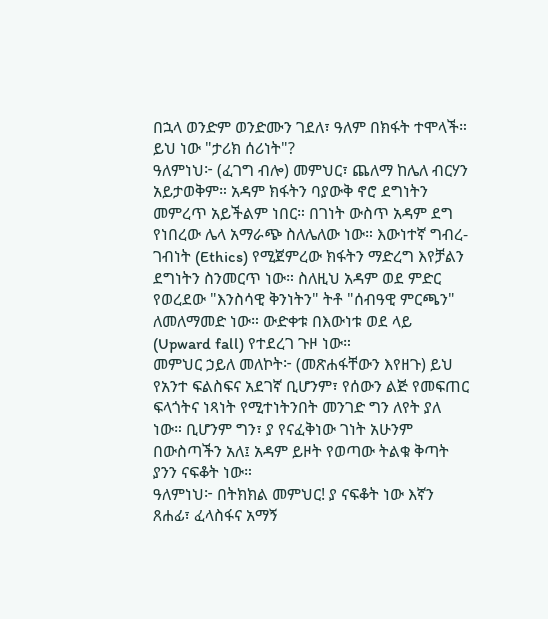በኋላ ወንድም ወንድሙን ገደለ፣ ዓለም በክፋት ተሞላች። ይህ ነው "ታሪክ ሰሪነት"?
ዓለምነህ፦ (ፈገግ ብሎ) መምህር፣ ጨለማ ከሌለ ብርሃን አይታወቅም። አዳም ክፋትን ባያውቅ ኖሮ ደግነትን መምረጥ አይችልም ነበር። በገነት ውስጥ አዳም ደግ የነበረው ሌላ አማራጭ ስለሌለው ነው። እውነተኛ ግብረ-ገብነት (Ethics) የሚጀምረው ክፋትን ማድረግ እየቻልን ደግነትን ስንመርጥ ነው። ስለዚህ አዳም ወደ ምድር የወረደው "እንስሳዊ ቅንነትን" ትቶ "ሰብዓዊ ምርጫን" ለመለማመድ ነው። ውድቀቱ በእውነቱ ወደ ላይ (Upward fall) የተደረገ ጉዞ ነው።
መምህር ኃይለ መለኮት፦ (መጽሐፋቸውን እየዘጉ) ይህ የአንተ ፍልስፍና አደገኛ ቢሆንም፣ የሰውን ልጅ የመፍጠር ፍላጎትና ነጻነት የሚተነትንበት መንገድ ግን ለየት ያለ ነው። ቢሆንም ግን፣ ያ የናፈቅነው ገነት አሁንም በውስጣችን አለ፤ አዳም ይዞት የወጣው ትልቁ ቅጣት ያንን ናፍቆት ነው።
ዓለምነህ፦ በትክክል መምህር! ያ ናፍቆት ነው እኛን ጸሐፊ፣ ፈላስፋና አማኝ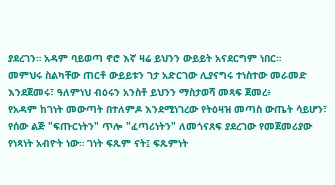ያደረገን። አዳም ባይወጣ ኖሮ እኛ ዛሬ ይህንን ውይይት አናደርግም ነበር።
መምህሩ ስልካቸው ጠርቶ ውይይቱን ገታ አድርገው ሊያናግሩ ተነስተው መራመድ እንደጀመሩ፣ ዓለምነህ ብዕሩን አንስቶ ይህንን ማስታወሻ መጻፍ ጀመረ፥
የአዳም ከገነት መውጣት በተለምዶ እንደሚነገረው የትዕዛዝ መጣስ ውጤት ሳይሆን፣ የሰው ልጅ "ፍጡርነትን" ጥሎ "ፈጣሪነትን" ለመጎናጸፍ ያደረገው የመጀመሪያው የነጻነት አብዮት ነው። ገነት ፍጹም ናት፤ ፍጹምነት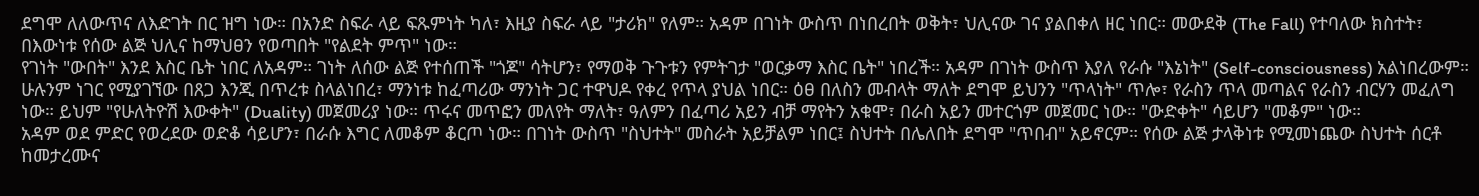ደግሞ ለለውጥና ለእድገት በር ዝግ ነው። በአንድ ስፍራ ላይ ፍጹምነት ካለ፣ እዚያ ስፍራ ላይ "ታሪክ" የለም። አዳም በገነት ውስጥ በነበረበት ወቅት፣ ህሊናው ገና ያልበቀለ ዘር ነበር። መውደቅ (The Fall) የተባለው ክስተት፣ በእውነቱ የሰው ልጅ ህሊና ከማህፀን የወጣበት "የልደት ምጥ" ነው።
የገነት "ውበት" እንደ እስር ቤት ነበር ለአዳም። ገነት ለሰው ልጅ የተሰጠች "ጎጆ" ሳትሆን፣ የማወቅ ጉጉቱን የምትገታ "ወርቃማ እስር ቤት" ነበረች። አዳም በገነት ውስጥ እያለ የራሱ "እኔነት" (Self-consciousness) አልነበረውም። ሁሉንም ነገር የሚያገኘው በጸጋ እንጂ በጥረቱ ስላልነበረ፣ ማንነቱ ከፈጣሪው ማንነት ጋር ተዋህዶ የቀረ የጥላ ያህል ነበር። ዕፀ በለስን መብላት ማለት ደግሞ ይህንን "ጥላነት" ጥሎ፣ የራስን ጥላ መጣልና የራስን ብርሃን መፈለግ ነው። ይህም "የሁለትዮሽ እውቀት" (Duality) መጀመሪያ ነው። ጥሩና መጥፎን መለየት ማለት፣ ዓለምን በፈጣሪ አይን ብቻ ማየትን አቁሞ፣ በራስ አይን መተርጎም መጀመር ነው። "ውድቀት" ሳይሆን "መቆም" ነው።
አዳም ወደ ምድር የወረደው ወድቆ ሳይሆን፣ በራሱ እግር ለመቆም ቆርጦ ነው። በገነት ውስጥ "ስህተት" መስራት አይቻልም ነበር፤ ስህተት በሌለበት ደግሞ "ጥበብ" አይኖርም። የሰው ልጅ ታላቅነቱ የሚመነጨው ስህተት ሰርቶ ከመታረሙና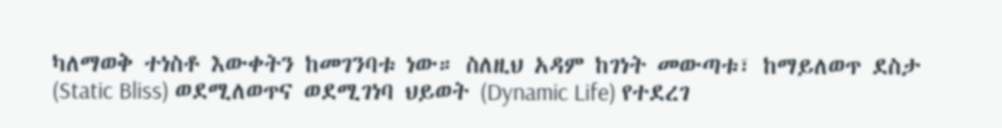ካለማወቅ ተነስቶ እውቀትን ከመገንባቱ ነው። ስለዚህ አዳም ከገነት መውጣቱ፣ ከማይለወጥ ደስታ (Static Bliss) ወደሚለወጥና ወደሚገነባ ህይወት (Dynamic Life) የተደረገ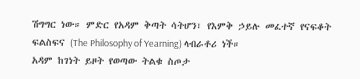ሽግግር ነው። ምድር የአዳም ቅጣት ሳትሆን፣ የእምቅ ኃይሉ መፈተኛ የናፍቆት ፍልስፍና (The Philosophy of Yearning) ላብራቶሪ ነች።
አዳም ከገነት ይዞት የወጣው ትልቁ ስጦታ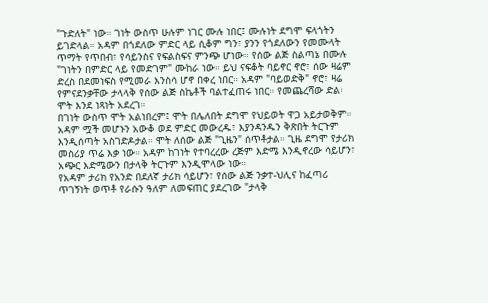"ጉድለት" ነው። ገነት ውስጥ ሁሉም ነገር ሙሉ ነበር፤ ሙሉነት ደግሞ ፍላጎትን ይገድላል። አዳም በጎደለው ምድር ላይ ሲቆም ግን፣ ያንን የጎደለውን የመሙላት ጥማት የጥበብ፣ የሳይንስና የፍልስፍና ምንጭ ሆነው። የሰው ልጅ ስልጣኔ በሙሉ "ገነትን በምድር ላይ የመድገም" ሙከራ ነው። ይህ ናፍቆት ባይኖር ኖሮ፣ ሰው ዛሬም ድረስ በደመነፍስ የሚመራ እንስሳ ሆኖ በቀረ ነበር። አዳም "ባይወድቅ" ኖሮ፣ ዛሬ የምናደንቃቸው ታላላቅ የሰው ልጅ ስኬቶች ባልተፈጠሩ ነበር። የመጨረሻው ድል፡ ሞት እንደ ነጻነት አደረገ።
በገነት ውስጥ ሞት አልነበረም፤ ሞት በሌለበት ደግሞ የህይወት ዋጋ አይታወቅም። አዳም ሟች መሆኑን አውቆ ወደ ምድር መውረዱ፣ እያንዳንዱን ቅጽበት ትርጉም እንዲሰጣት አስገድዶታል። ሞት ለሰው ልጅ "ጊዜን" ሰጥቶታል። ጊዜ ደግሞ የታሪክ መስሪያ ጥሬ እቃ ነው። አዳም ከገነት የተባረረው ረጅም እድሜ እንዲኖረው ሳይሆን፣ አጭር እድሜውን በታላቅ ትርጉም እንዲሞላው ነው።
የአዳም ታሪክ የአንድ በደለኛ ታሪክ ሳይሆን፣ የሰው ልጅ ንቃተ-ህሊና ከፈጣሪ ጥገኝነት ወጥቶ የራሱን ዓለም ለመፍጠር ያደረገው "ታላቅ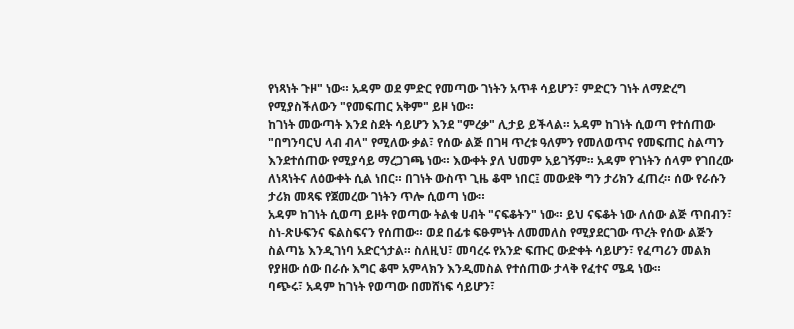የነጻነት ጉዞ" ነው። አዳም ወደ ምድር የመጣው ገነትን አጥቶ ሳይሆን፣ ምድርን ገነት ለማድረግ የሚያስችለውን "የመፍጠር አቅም" ይዞ ነው።
ከገነት መውጣት እንደ ስደት ሳይሆን እንደ "ምረቃ" ሊታይ ይችላል። አዳም ከገነት ሲወጣ የተሰጠው "በግንባርህ ላብ ብላ" የሚለው ቃል፣ የሰው ልጅ በገዛ ጥረቱ ዓለምን የመለወጥና የመፍጠር ስልጣን እንደተሰጠው የሚያሳይ ማረጋገጫ ነው። እውቀት ያለ ህመም አይገኝም። አዳም የገነትን ሰላም የገበረው ለነጻነትና ለዕውቀት ሲል ነበር። በገነት ውስጥ ጊዜ ቆሞ ነበር፤ መውደቅ ግን ታሪክን ፈጠረ። ሰው የራሱን ታሪክ መጻፍ የጀመረው ገነትን ጥሎ ሲወጣ ነው።
አዳም ከገነት ሲወጣ ይዞት የወጣው ትልቁ ሀብት "ናፍቆትን" ነው። ይህ ናፍቆት ነው ለሰው ልጅ ጥበብን፣ ስነ-ጽሁፍንና ፍልስፍናን የሰጠው። ወደ በፊቱ ፍፁምነት ለመመለስ የሚያደርገው ጥረት የሰው ልጅን ስልጣኔ እንዲገነባ አድርጎታል። ስለዚህ፣ መባረሩ የአንድ ፍጡር ውድቀት ሳይሆን፣ የፈጣሪን መልክ የያዘው ሰው በራሱ እግር ቆሞ አምላክን እንዲመስል የተሰጠው ታላቅ የፈተና ሜዳ ነው።
ባጭሩ፣ አዳም ከገነት የወጣው በመሸነፍ ሳይሆን፣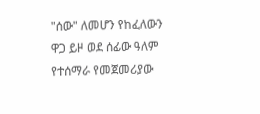"ሰው" ለመሆን የከፈለውን ዋጋ ይዞ ወደ ሰፊው ዓለም የተሰማራ የመጀመሪያው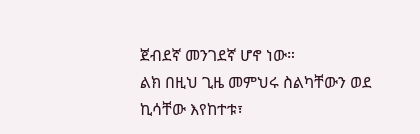ጀብደኛ መንገደኛ ሆኖ ነው።
ልክ በዚህ ጊዜ መምህሩ ስልካቸውን ወደ ኪሳቸው እየከተቱ፣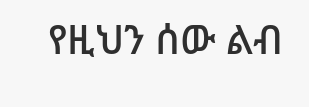የዚህን ሰው ልብ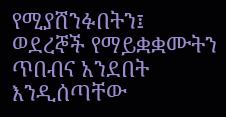የሚያሸንፉበትን፤ ወደረኞች የማይቋቋሙትን ጥበብና አንደበት እንዲሰጣቸው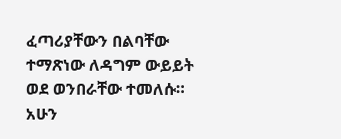ፈጣሪያቸውን በልባቸው ተማጽነው ለዳግም ውይይት ወደ ወንበራቸው ተመለሱ።
አሁን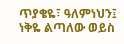ጥያቄዬ፣ ዓለምነህን፤ ነቅዬ ልጣለው ወይስ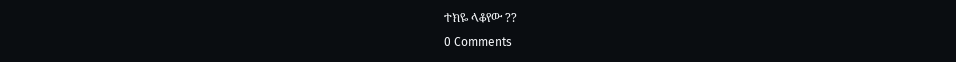ተክዬ ላቆየው ??
0 Comments